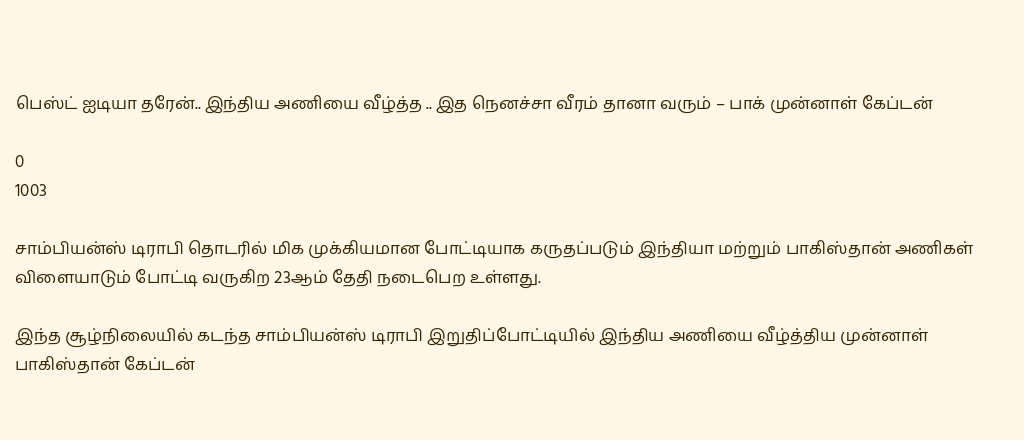பெஸ்ட் ஐடியா தரேன்.. இந்திய அணியை வீழ்த்த .. இத நெனச்சா வீரம் தானா வரும் – பாக் முன்னாள் கேப்டன்

0
1003

சாம்பியன்ஸ் டிராபி தொடரில் மிக முக்கியமான போட்டியாக கருதப்படும் இந்தியா மற்றும் பாகிஸ்தான் அணிகள் விளையாடும் போட்டி வருகிற 23ஆம் தேதி நடைபெற உள்ளது.

இந்த சூழ்நிலையில் கடந்த சாம்பியன்ஸ் டிராபி இறுதிப்போட்டியில் இந்திய அணியை வீழ்த்திய முன்னாள் பாகிஸ்தான் கேப்டன்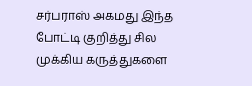சர்பராஸ் அகமது இந்த போட்டி குறித்து சில முக்கிய கருத்துகளை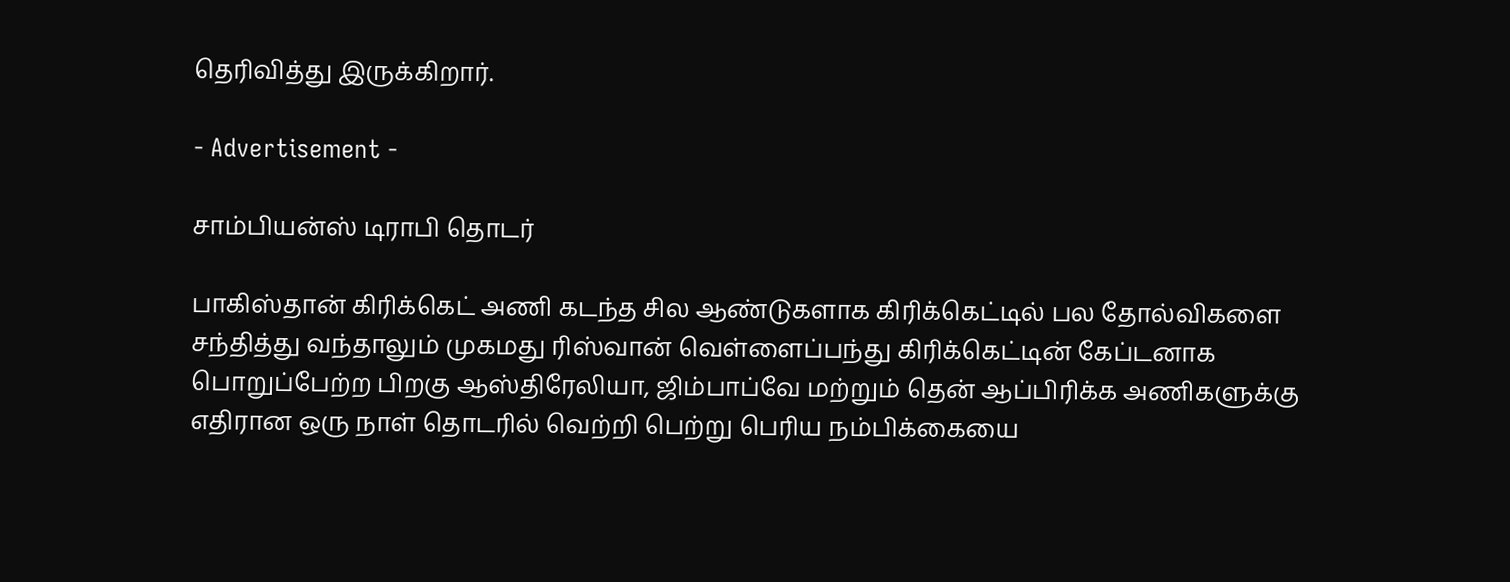தெரிவித்து இருக்கிறார்.

- Advertisement -

சாம்பியன்ஸ் டிராபி தொடர்

பாகிஸ்தான் கிரிக்கெட் அணி கடந்த சில ஆண்டுகளாக கிரிக்கெட்டில் பல தோல்விகளை சந்தித்து வந்தாலும் முகமது ரிஸ்வான் வெள்ளைப்பந்து கிரிக்கெட்டின் கேப்டனாக பொறுப்பேற்ற பிறகு ஆஸ்திரேலியா, ஜிம்பாப்வே மற்றும் தென் ஆப்பிரிக்க அணிகளுக்கு எதிரான ஒரு நாள் தொடரில் வெற்றி பெற்று பெரிய நம்பிக்கையை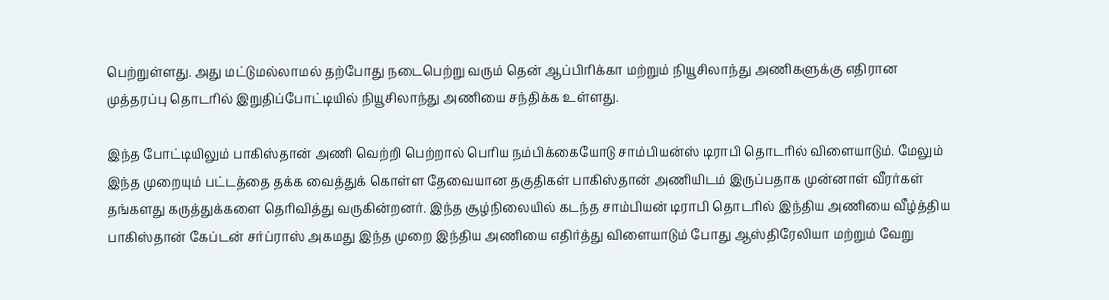பெற்றுள்ளது. அது மட்டுமல்லாமல் தற்போது நடைபெற்று வரும் தென் ஆப்பிரிக்கா மற்றும் நியூசிலாந்து அணிகளுக்கு எதிரான முத்தரப்பு தொடரில் இறுதிப்போட்டியில் நியூசிலாந்து அணியை சந்திக்க உள்ளது.

இந்த போட்டியிலும் பாகிஸ்தான் அணி வெற்றி பெற்றால் பெரிய நம்பிக்கையோடு சாம்பியன்ஸ் டிராபி தொடரில் விளையாடும். மேலும் இந்த முறையும் பட்டத்தை தக்க வைத்துக் கொள்ள தேவையான தகுதிகள் பாகிஸ்தான் அணியிடம் இருப்பதாக முன்னாள் வீரர்கள் தங்களது கருத்துக்களை தெரிவித்து வருகின்றனர். இந்த சூழ்நிலையில் கடந்த சாம்பியன் டிராபி தொடரில் இந்திய அணியை வீழ்த்திய பாகிஸ்தான் கேப்டன் சர்ப்ராஸ் அகமது இந்த முறை இந்திய அணியை எதிர்த்து விளையாடும் போது ஆஸ்திரேலியா மற்றும் வேறு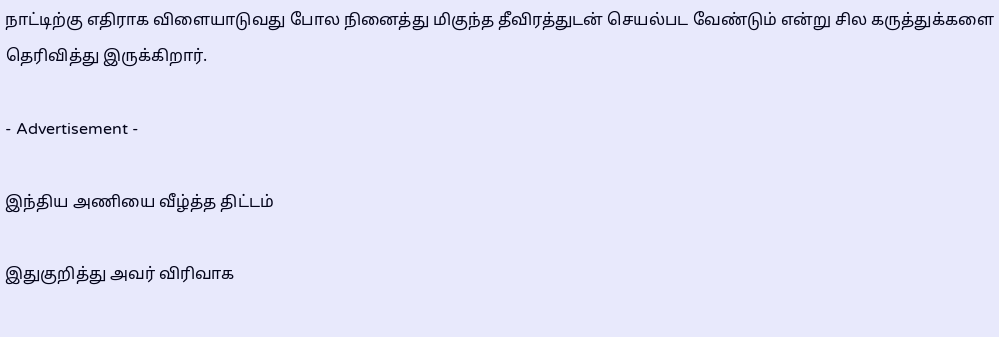நாட்டிற்கு எதிராக விளையாடுவது போல நினைத்து மிகுந்த தீவிரத்துடன் செயல்பட வேண்டும் என்று சில கருத்துக்களை தெரிவித்து இருக்கிறார்.

- Advertisement -

இந்திய அணியை வீழ்த்த திட்டம்

இதுகுறித்து அவர் விரிவாக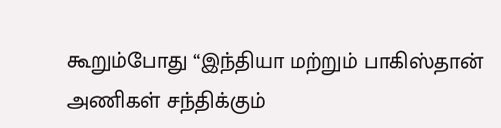கூறும்போது “இந்தியா மற்றும் பாகிஸ்தான் அணிகள் சந்திக்கும்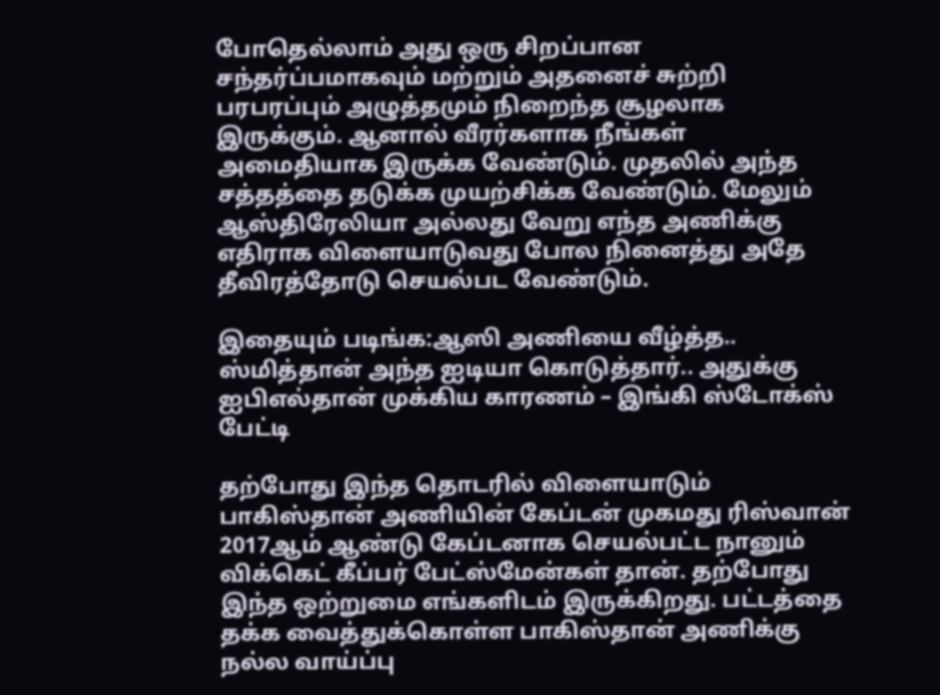போதெல்லாம் அது ஒரு சிறப்பான சந்தர்ப்பமாகவும் மற்றும் அதனைச் சுற்றி பரபரப்பும் அழுத்தமும் நிறைந்த சூழலாக இருக்கும். ஆனால் வீரர்களாக நீங்கள் அமைதியாக இருக்க வேண்டும். முதலில் அந்த சத்தத்தை தடுக்க முயற்சிக்க வேண்டும். மேலும் ஆஸ்திரேலியா அல்லது வேறு எந்த அணிக்கு எதிராக விளையாடுவது போல நினைத்து அதே தீவிரத்தோடு செயல்பட வேண்டும்.

இதையும் படிங்க:ஆஸி அணியை வீழ்த்த.. ஸ்மித்தான் அந்த ஐடியா கொடுத்தார்.. அதுக்கு ஐபிஎல்தான் முக்கிய காரணம் – இங்கி ஸ்டோக்ஸ் பேட்டி

தற்போது இந்த தொடரில் விளையாடும் பாகிஸ்தான் அணியின் கேப்டன் முகமது ரிஸ்வான் 2017ஆம் ஆண்டு கேப்டனாக செயல்பட்ட நானும் விக்கெட் கீப்பர் பேட்ஸ்மேன்கள் தான். தற்போது இந்த ஒற்றுமை எங்களிடம் இருக்கிறது. பட்டத்தை தக்க வைத்துக்கொள்ள பாகிஸ்தான் அணிக்கு நல்ல வாய்ப்பு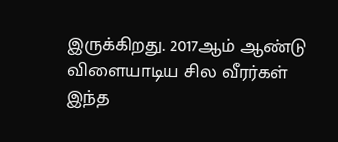இருக்கிறது. 2017ஆம் ஆண்டு விளையாடிய சில வீரர்கள் இந்த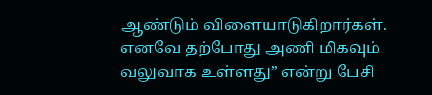ஆண்டும் விளையாடுகிறார்கள். எனவே தற்போது அணி மிகவும் வலுவாக உள்ளது” என்று பேசி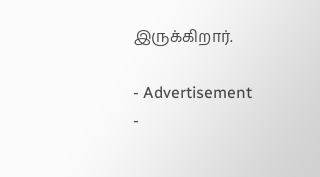இருக்கிறார்.

- Advertisement -